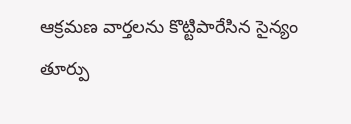ఆక్రమణ వార్తలను కొట్టిపారేసిన సైన్యం
తూర్పు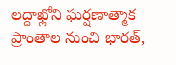లద్దాఖ్లోని ఘర్షణాత్మాక ప్రాంతాల నుంచి భారత్,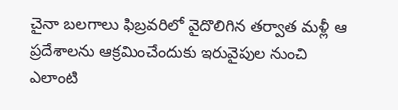చైనా బలగాలు ఫిబ్రవరిలో వైదొలిగిన తర్వాత మళ్లీ ఆ ప్రదేశాలను ఆక్రమించేందుకు ఇరువైపుల నుంచి ఎలాంటి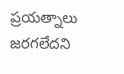ప్రయత్నాలు జరగలేదని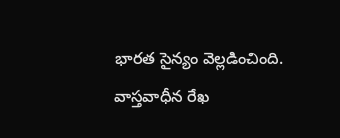భారత సైన్యం వెల్లడించింది. వాస్తవాధీన రేఖ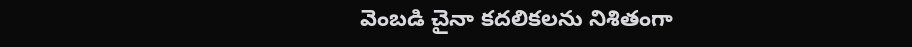వెంబడి చైనా కదలికలను నిశితంగా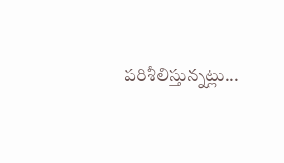పరిశీలిస్తున్నట్లు...